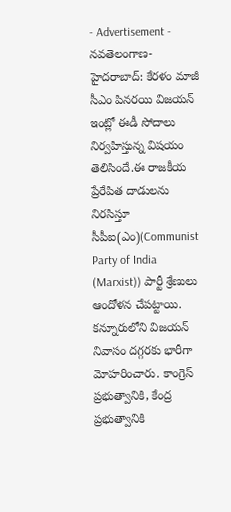- Advertisement -
నవతెలంగాణ-హైదరాబాద్: కేరళం మాజీ సీఎం పినరయి విజయన్ ఇంట్లో ఈడీ సోదాలు నిర్వహిస్తున్న విషయం తెలిసిందే.ఈ రాజకీయ ప్రేరేపిత దాడులను నిరసిస్తూ సీపీఐ(ఎం)(Communist Party of India (Marxist)) పార్టీ శ్రేణులు ఆందోళన చేపట్టాయి. కన్నూరులోని విజయన్ నివాసం దగ్గరకు భారీగా మోహరించారు. కాంగ్రెస్ ప్రభుత్వానికి, కేంద్ర ప్రభుత్వానికి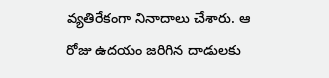వ్యతిరేకంగా నినాదాలు చేశారు. ఆ రోజు ఉదయం జరిగిన దాడులకు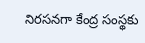నిరసనగా కేంద్ర సంస్థకు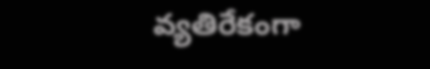వ్యతిరేకంగా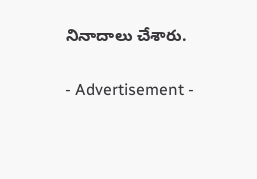నినాదాలు చేశారు.

- Advertisement -